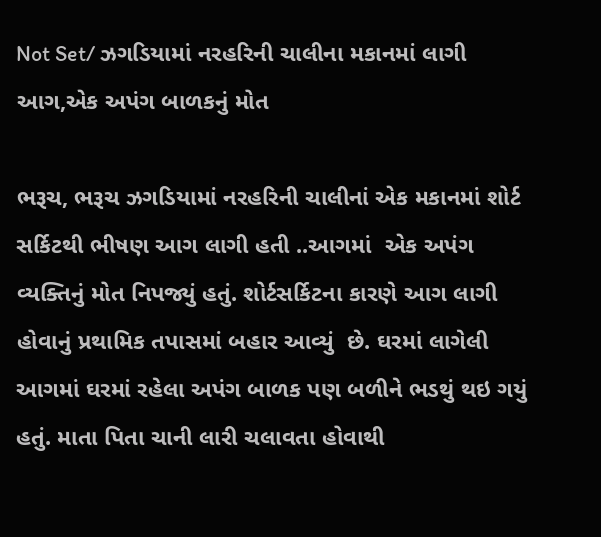Not Set/ ઝગડિયામાં નરહરિની ચાલીના મકાનમાં લાગી આગ,એક અપંગ બાળકનું મોત

ભરૂચ, ભરૂચ ઝગડિયામાં નરહરિની ચાલીનાં એક મકાનમાં શોર્ટ સર્કિટથી ભીષણ આગ લાગી હતી ..આગમાં  એક અપંગ વ્યક્તિનું મોત નિપજ્યું હતું. શોર્ટસર્કિટના કારણે આગ લાગી હોવાનું પ્રથામિક તપાસમાં બહાર આવ્યું  છે. ઘરમાં લાગેલી આગમાં ઘરમાં રહેલા અપંગ બાળક પણ બળીને ભડથું થઇ ગયું હતું. માતા પિતા ચાની લારી ચલાવતા હોવાથી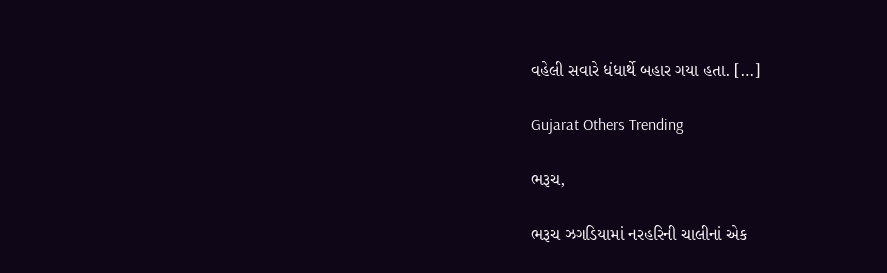વહેલી સવારે ધંધાર્થે બહાર ગયા હતા. […]

Gujarat Others Trending

ભરૂચ,

ભરૂચ ઝગડિયામાં નરહરિની ચાલીનાં એક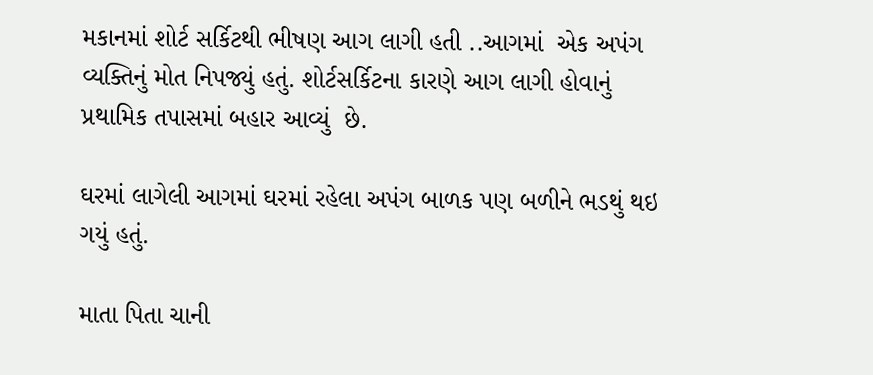મકાનમાં શોર્ટ સર્કિટથી ભીષણ આગ લાગી હતી ..આગમાં  એક અપંગ વ્યક્તિનું મોત નિપજ્યું હતું. શોર્ટસર્કિટના કારણે આગ લાગી હોવાનું પ્રથામિક તપાસમાં બહાર આવ્યું  છે.

ઘરમાં લાગેલી આગમાં ઘરમાં રહેલા અપંગ બાળક પણ બળીને ભડથું થઇ ગયું હતું.

માતા પિતા ચાની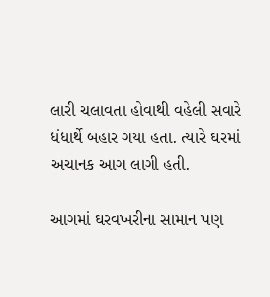લારી ચલાવતા હોવાથી વહેલી સવારે ધંધાર્થે બહાર ગયા હતા. ત્યારે ઘરમાં અચાનક આગ લાગી હતી.

આગમાં ઘરવખરીના સામાન પણ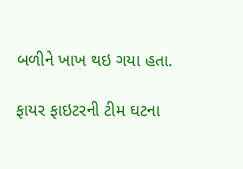બળીને ખાખ થઇ ગયા હતા.

ફાયર ફાઇટરની ટીમ ઘટના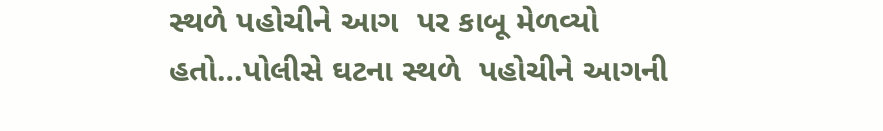સ્થળે પહોચીને આગ  પર કાબૂ મેળવ્યો હતો…પોલીસે ઘટના સ્થળે  પહોચીને આગની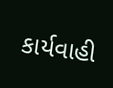કાર્યવાહી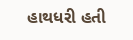હાથધરી હતી